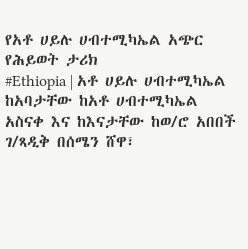የአቶ ሀይሉ ሀብተሚካኤል አጭር የሕይወት ታሪክ
#Ethiopia | አቶ ሀይሉ ሀብተሚካኤል ከአባታቸው ከአቶ ሀብተሚካኤል አስናቀ እና ከእናታቸው ከወ/ሮ አበበች ገ/ጻዲቅ በሰሜን ሸዋ፣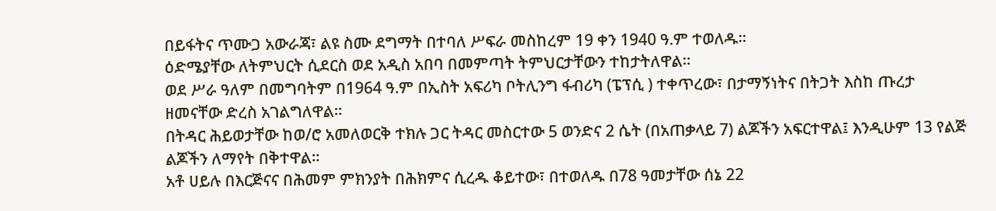በይፋትና ጥሙጋ አውራጃ፣ ልዩ ስሙ ደግማት በተባለ ሥፍራ መስከረም 19 ቀን 1940 ዓ.ም ተወለዱ።
ዕድሜያቸው ለትምህርት ሲደርስ ወደ አዲስ አበባ በመምጣት ትምህርታቸውን ተከታትለዋል።
ወደ ሥራ ዓለም በመግባትም በ1964 ዓ.ም በኢስት አፍሪካ ቦትሊንግ ፋብሪካ (ፔፕሲ ) ተቀጥረው፣ በታማኝነትና በትጋት እስከ ጡረታ ዘመናቸው ድረስ አገልግለዋል።
በትዳር ሕይወታቸው ከወ/ሮ አመለወርቅ ተክሉ ጋር ትዳር መስርተው 5 ወንድና 2 ሴት (በአጠቃላይ 7) ልጆችን አፍርተዋል፤ እንዲሁም 13 የልጅ ልጆችን ለማየት በቅተዋል።
አቶ ሀይሉ በእርጅናና በሕመም ምክንያት በሕክምና ሲረዱ ቆይተው፣ በተወለዱ በ78 ዓመታቸው ሰኔ 22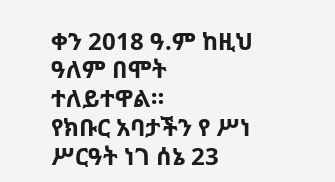ቀን 2018 ዓ.ም ከዚህ ዓለም በሞት ተለይተዋል።
የክቡር አባታችን የ ሥነ ሥርዓት ነገ ሰኔ 23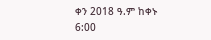ቀን 2018 ዓ.ም ከቀኑ 6:00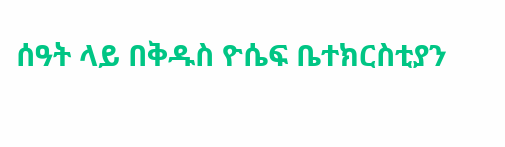ሰዓት ላይ በቅዱስ ዮሴፍ ቤተክርስቲያን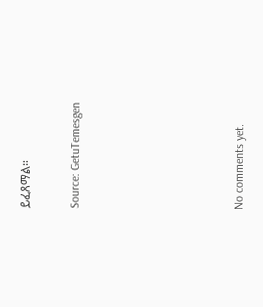ይፈጸማል።


Source: GetuTemesgen









No comments yet.